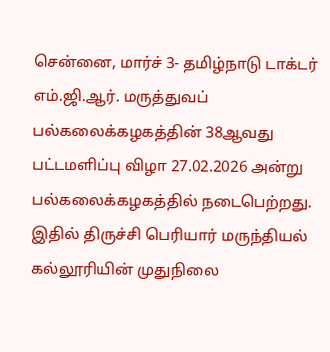சென்னை, மார்ச் 3- தமிழ்நாடு டாக்டர் எம்.ஜி.ஆர். மருத்துவப் பல்கலைக்கழகத்தின் 38ஆவது பட்டமளிப்பு விழா 27.02.2026 அன்று பல்கலைக்கழகத்தில் நடைபெற்றது.
இதில் திருச்சி பெரியார் மருந்தியல் கல்லூரியின் முதுநிலை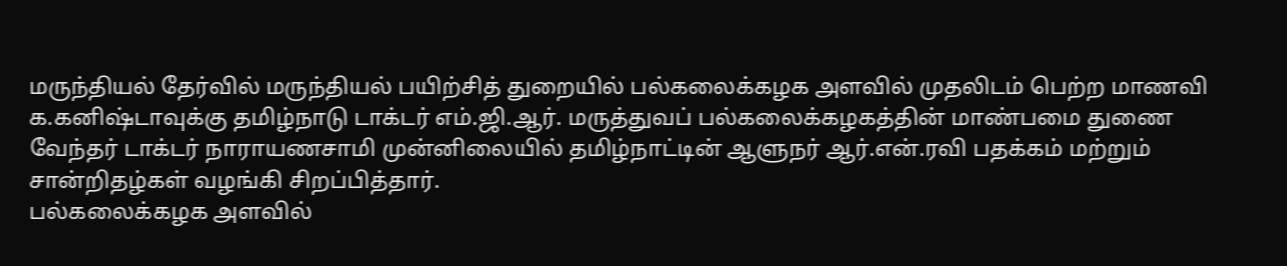மருந்தியல் தேர்வில் மருந்தியல் பயிற்சித் துறையில் பல்கலைக்கழக அளவில் முதலிடம் பெற்ற மாணவி க.கனிஷ்டாவுக்கு தமிழ்நாடு டாக்டர் எம்.ஜி.ஆர். மருத்துவப் பல்கலைக்கழகத்தின் மாண்பமை துணை வேந்தர் டாக்டர் நாராயணசாமி முன்னிலையில் தமிழ்நாட்டின் ஆளுநர் ஆர்.என்.ரவி பதக்கம் மற்றும் சான்றிதழ்கள் வழங்கி சிறப்பித்தார்.
பல்கலைக்கழக அளவில்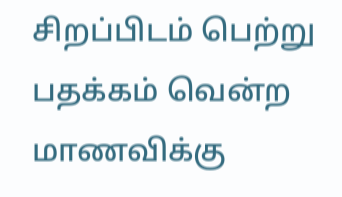சிறப்பிடம் பெற்று பதக்கம் வென்ற மாணவிக்கு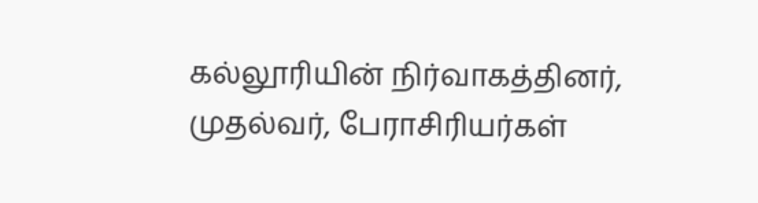கல்லூரியின் நிர்வாகத்தினர், முதல்வர், பேராசிரியர்கள்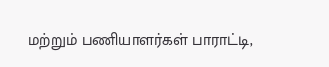மற்றும் பணியாளர்கள் பாராட்டி,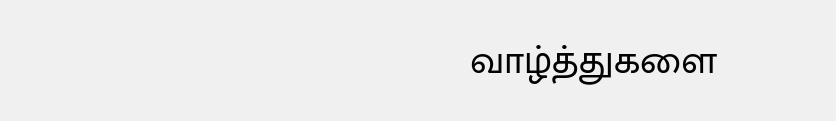வாழ்த்துகளை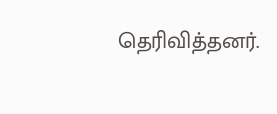தெரிவித்தனர்.